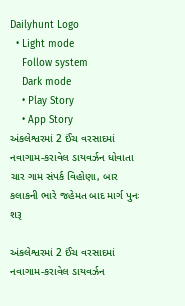Dailyhunt Logo
  • Light mode
    Follow system
    Dark mode
    • Play Story
    • App Story
અંકલેશ્વરમાં 2 ઈંચ વરસાદમાં નવાગામ-કરાવેલ ડાયવર્ઝન ધોવાતા ચાર ગામ સંપર્ક વિહોણા, બાર કલાકની ભારે જહેમત બાદ માર્ગ પુનઃ શરૂ

અંકલેશ્વરમાં 2 ઈંચ વરસાદમાં નવાગામ-કરાવેલ ડાયવર્ઝન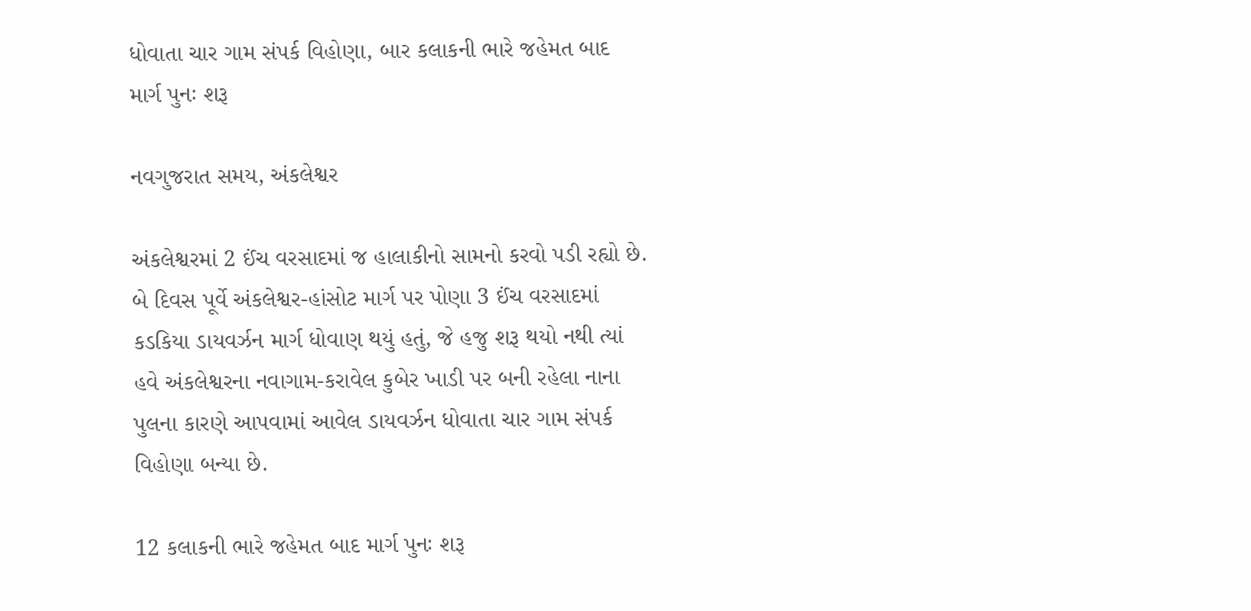ધોવાતા ચાર ગામ સંપર્ક વિહોણા, બાર કલાકની ભારે જહેમત બાદ માર્ગ પુનઃ શરૂ

નવગુજરાત સમય, અંકલેશ્વર

અંકલેશ્વરમાં 2 ઈંચ વરસાદમાં જ હાલાકીનો સામનો કરવો પડી રહ્યો છે. બે દિવસ પૂર્વે અંકલેશ્વર-હાંસોટ માર્ગ પર પોણા 3 ઈંચ વરસાદમાં કડકિયા ડાયવર્ઝન માર્ગ ધોવાણ થયું હતું, જે હજુ શરૂ થયો નથી ત્યાં હવે અંકલેશ્વરના નવાગામ-કરાવેલ કુબેર ખાડી પર બની રહેલા નાના પુલના કારણે આપવામાં આવેલ ડાયવર્ઝન ધોવાતા ચાર ગામ સંપર્ક વિહોણા બન્યા છે.

12 કલાકની ભારે જહેમત બાદ માર્ગ પુનઃ શરૂ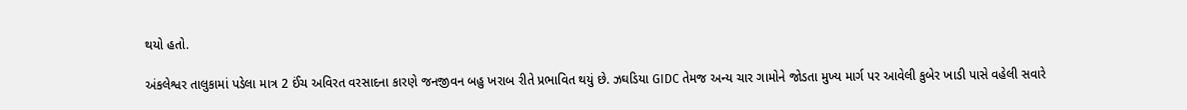થયો હતો.

અંકલેશ્વર તાલુકામાં પડેલા માત્ર 2 ઈંચ અવિરત વરસાદના કારણે જનજીવન બહુ ખરાબ રીતે પ્રભાવિત થયું છે. ઝઘડિયા GIDC તેમજ અન્ય ચાર ગામોને જોડતા મુખ્ય માર્ગ પર આવેલી કુબેર ખાડી પાસે વહેલી સવારે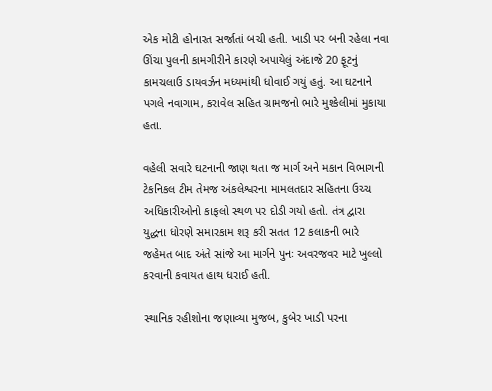એક મોટી હોનારત સર્જાતાં બચી હતી. ખાડી પર બની રહેલા નવા ઊંચા પુલની કામગીરીને કારણે અપાયેલું અંદાજે 20 ફૂટનું કામચલાઉ ડાયવર્ઝન મધ્યમાંથી ધોવાઈ ગયું હતું. આ ઘટનાને પગલે નવાગામ, કરાવેલ સહિત ગ્રામજનો ભારે મુશ્કેલીમાં મુકાયા હતા.

વહેલી સવારે ઘટનાની જાણ થતા જ માર્ગ અને મકાન વિભાગની ટેકનિકલ ટીમ તેમજ અંકલેશ્વરના મામલતદાર સહિતના ઉચ્ચ અધિકારીઓનો કાફલો સ્થળ પર દોડી ગયો હતો. તંત્ર દ્વારા યુદ્ધના ધોરણે સમારકામ શરૂ કરી સતત 12 કલાકની ભારે જહેમત બાદ અંતે સાંજે આ માર્ગને પુનઃ અવરજવર માટે ખુલ્લો કરવાની કવાયત હાથ ધરાઈ હતી.

સ્થાનિક રહીશોના જણાવ્યા મુજબ, કુબેર ખાડી પરના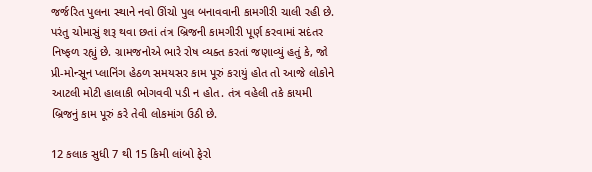જર્જરિત પુલના સ્થાને નવો ઊંચો પુલ બનાવવાની કામગીરી ચાલી રહી છે. પરંતુ ચોમાસું શરૂ થવા છતાં તંત્ર બ્રિજની કામગીરી પૂર્ણ કરવામાં સદંતર નિષ્ફળ રહ્યું છે. ગ્રામજનોએ ભારે રોષ વ્યક્ત કરતાં જણાવ્યું હતું કે, જો પ્રી-મોન્સૂન પ્લાનિંગ હેઠળ સમયસર કામ પૂરું કરાયું હોત તો આજે લોકોને આટલી મોટી હાલાકી ભોગવવી પડી ન હોત. તંત્ર વહેલી તકે કાયમી બ્રિજનું કામ પૂરું કરે તેવી લોકમાંગ ઉઠી છે.

12 કલાક સુધી 7 થી 15 કિમી લાંબો ફેરો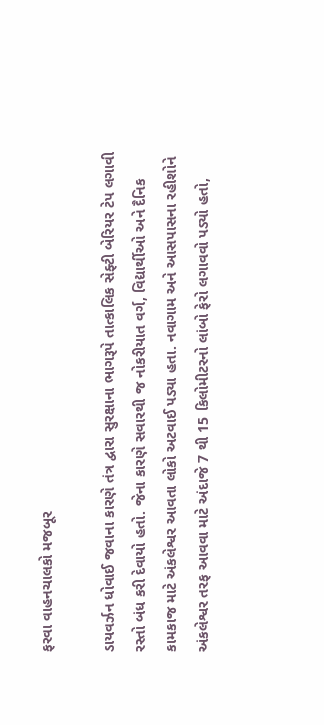ફરવા વાહનચાલકો મજબૂર

ડાયવર્ઝન ધોવાઈ જવાના કારણે તંત્ર દ્વારા સુરક્ષાના ભાગરૂપે તાત્કાલિક સેફ્ટી બેરિયર ટેપ લગાવી રસ્તો બંધ કરી દેવાયો હતો. જેના કારણે સવારથી જ નોકરીયાત વર્ગ, વિદ્યાર્થીઓ અને દૈનિક કામકાજ માટે અંકલેશ્વર આવતા લોકો અટવાઈ પડ્યા હતા. નવાગામ અને આસપાસના રહીશોને અંકલેશ્વર તરફ આવવા માટે અંદાજે 7 થી 15 કિલોમીટરનો લાંબો ફેરો લગાવવો પડ્યો હતો,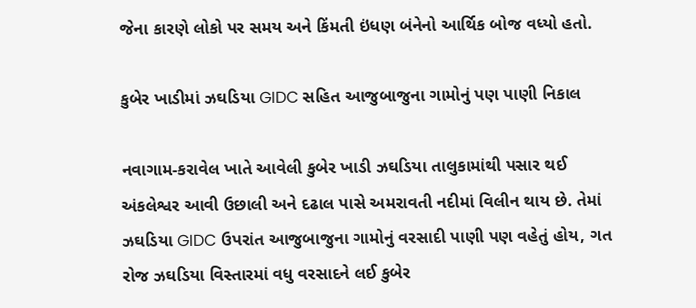જેના કારણે લોકો પર સમય અને કિંમતી ઇંધણ બંનેનો આર્થિક બોજ વધ્યો હતો.

કુબેર ખાડીમાં ઝઘડિયા GIDC સહિત આજુબાજુના ગામોનું પણ પાણી નિકાલ

નવાગામ-કરાવેલ ખાતે આવેલી કુબેર ખાડી ઝઘડિયા તાલુકામાંથી પસાર થઈ અંકલેશ્વર આવી ઉછાલી અને દઢાલ પાસે અમરાવતી નદીમાં વિલીન થાય છે. તેમાં ઝઘડિયા GIDC ઉપરાંત આજુબાજુના ગામોનું વરસાદી પાણી પણ વહેતું હોય, ગત રોજ ઝઘડિયા વિસ્તારમાં વધુ વરસાદને લઈ કુબેર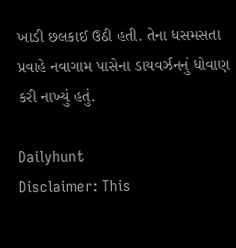ખાડી છલકાઈ ઉઠી હતી. તેના ધસમસતા પ્રવાહે નવાગામ પાસેના ડાયવર્ઝનનું ધોવાણ કરી નાખ્યું હતું.

Dailyhunt
Disclaimer: This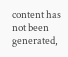content has not been generated,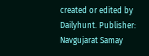created or edited by Dailyhunt. Publisher: Navgujarat Samay